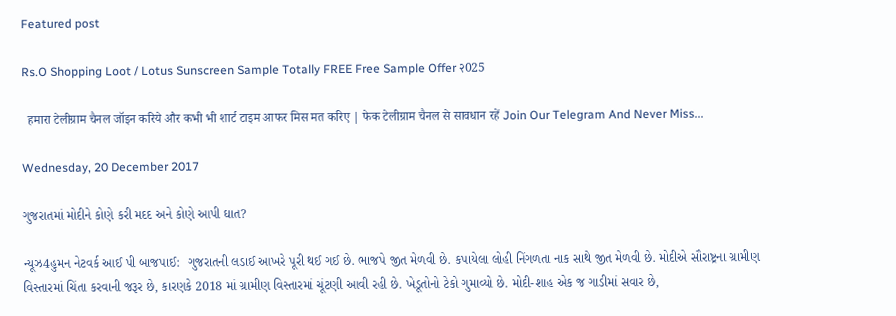Featured post

Rs.O Shopping Loot / Lotus Sunscreen Sample Totally FREE Free Sample Offer २025

  हमारा टेलीग्राम चैनल जॉइन करिये और कभी भी शार्ट टाइम आफर मिस मत करिए | फेक टेलीग्राम चैनल से सावधान रहें Join Our Telegram And Never Miss...

Wednesday, 20 December 2017

ગુજરાતમાં મોદીને કોણે કરી મદદ અને કોણે આપી ઘાત?

ન્યૂઝ4હુમન નેટવર્ક આઈ પી બાજપાઈ:  ગુજરાતની લડાઈ આખરે પૂરી થઈ ગઈ છે. ભાજપે જીત મેળવી છે. કપાયેલા લોહી નિંગળતા નાક સાથે જીત મેળવી છે. મોદીએ સૌરાષ્ટ્રના ગ્રામીણ વિસ્તારમાં ચિંતા કરવાની જરૂર છે, કારણકે 2018 માં ગ્રામીણ વિસ્તારમાં ચૂંટણી આવી રહી છે. ખેડૂતોનો ટેકો ગુમાવ્યો છે. મોદી-શાહ એક જ ગાડીમાં સવાર છે,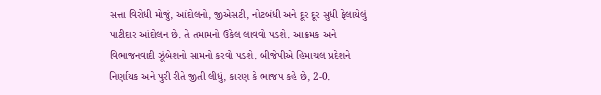સત્તા વિરોધી મોજું, આંદોલનો, જીએસટી, નોટબંધી અને દૂર દૂર સુધી ફેલાયેલું પાટીદાર આંદોલન છે. તે તમામનો ઉકેલ લાવવો પડશે. આક્રમક અને વિભાજનવાદી ઝૂંબેશનો સામનો કરવો પડશે. બીજેપીએ હિમાચલ પ્રદેશને નિર્ણાયક અને પુરી રીતે જીતી લીધું, કારણ કે ભાજપ કહે છે, 2-0.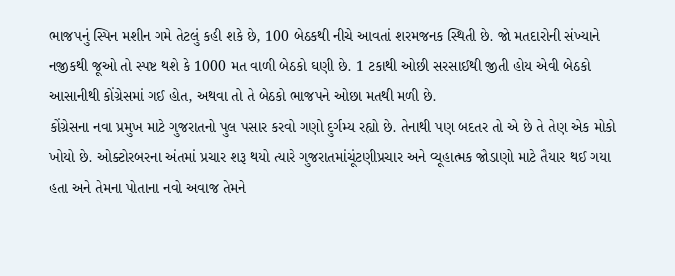ભાજપનું સ્પિન મશીન ગમે તેટલું કહી શકે છે, 100 બેઠકથી નીચે આવતાં શરમજનક સ્થિતી છે. જો મતદારોની સંખ્યાને નજીકથી જૂઓ તો સ્પષ્ટ થશે કે 1000 મત વાળી બેઠકો ઘણી છે. 1 ટકાથી ઓછી સરસાઈથી જીતી હોય એવી બેઠકો આસાનીથી કોંગ્રેસમાં ગઈ હોત, અથવા તો તે બેઠકો ભાજપને ઓછા મતથી મળી છે.
કોંગ્રેસના નવા પ્રમુખ માટે ગુજરાતનો પુલ પસાર કરવો ગણો દુર્ગમ્ય રહ્યો છે. તેનાથી પણ બદતર તો એ છે તે તેણ એક મોકો ખોયો છે. ઓક્ટોરબરના અંતમાં પ્રચાર શરૂ થયો ત્યારે ગુજરાતમાંચૂંટણીપ્રચાર અને વ્યૂહાત્મક જોડાણો માટે તૈયાર થઈ ગયા હતા અને તેમના પોતાના નવો અવાજ તેમને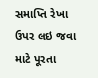સમાપ્તિ રેખા ઉપર લઇ જવા માટે પૂરતા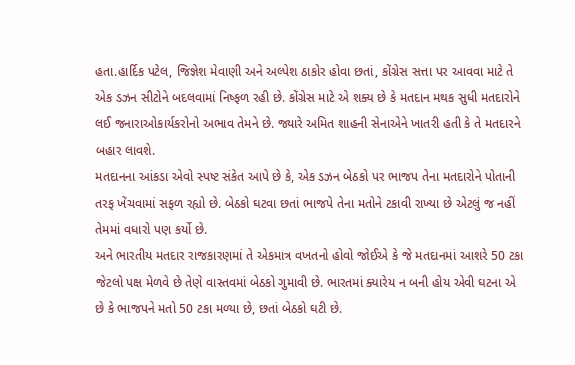હતા.હાર્દિક પટેલ, જિજ્ઞેશ મેવાણી અને અલ્પેશ ઠાકોર હોવા છતાં, કોંગ્રેસ સત્તા પર આવવા માટે તે એક ડઝન સીટોને બદલવામાં નિષ્ફળ રહી છે. કોંગ્રેસ માટે એ શક્ય છે કે મતદાન મથક સુધી મતદારોને લઈ જનારાઓકાર્યકરોનો અભાવ તેમને છે. જ્યારે અમિત શાહની સેનાએને ખાતરી હતી કે તે મતદારને બહાર લાવશે.
મતદાનના આંકડા એવો સ્પષ્ટ સંકેત આપે છે કે, એક ડઝન બેઠકો પર ભાજપ તેના મતદારોને પોતાની તરફ ખેંચવામાં સફળ રહ્યો છે. બેઠકો ઘટવા છતાં ભાજપે તેના મતોને ટકાવી રાખ્યા છે એટલું જ નહીં તેમમાં વધારો પણ કર્યો છે.
અને ભારતીય મતદાર રાજકારણમાં તે એકમાત્ર વખતનો હોવો જોઈએ કે જે મતદાનમાં આશરે 50 ટકા જેટલો પક્ષ મેળવે છે તેણે વાસ્તવમાં બેઠકો ગુમાવી છે. ભારતમાં ક્યારેય ન બની હોય એવી ઘટના એ છે કે ભાજપને મતો 50 ટકા મળ્યા છે, છતાં બેઠકો ઘટી છે.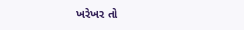ખરેખર તો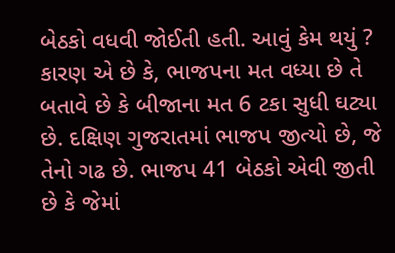બેઠકો વધવી જોઈતી હતી. આવું કેમ થયું ?
કારણ એ છે કે, ભાજપના મત વધ્યા છે તે બતાવે છે કે બીજાના મત 6 ટકા સુધી ઘટ્યા છે. દક્ષિણ ગુજરાતમાં ભાજપ જીત્યો છે, જે તેનો ગઢ છે. ભાજપ 41 બેઠકો એવી જીતી છે કે જેમાં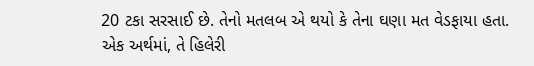20 ટકા સરસાઈ છે. તેનો મતલબ એ થયો કે તેના ઘણા મત વેડફાયા હતા. એક અર્થમાં, તે હિલેરી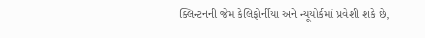ક્લિન્ટનની જેમ કેલિફોર્નીયા અને ન્યૂયોર્કમાં પ્રવેશી શકે છે,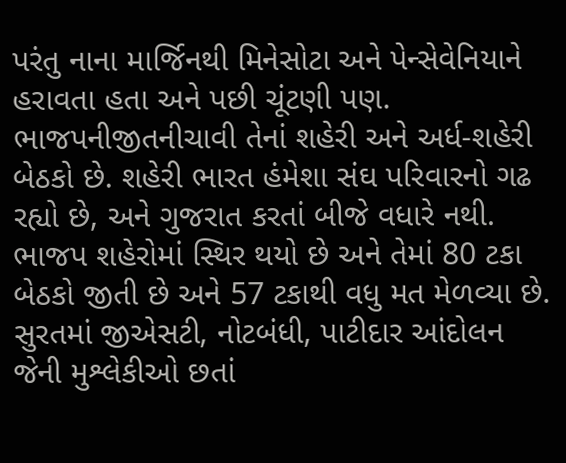પરંતુ નાના માર્જિનથી મિનેસોટા અને પેન્સેવેનિયાને હરાવતા હતા અને પછી ચૂંટણી પણ.
ભાજપનીજીતનીચાવી તેનાં શહેરી અને અર્ધ-શહેરી બેઠકો છે. શહેરી ભારત હંમેશા સંઘ પરિવારનો ગઢ રહ્યો છે, અને ગુજરાત કરતાં બીજે વધારે નથી. ભાજપ શહેરોમાં સ્થિર થયો છે અને તેમાં 80 ટકા બેઠકો જીતી છે અને 57 ટકાથી વધુ મત મેળવ્યા છે.
સુરતમાં જીએસટી, નોટબંધી, પાટીદાર આંદોલન જેની મુશ્લેકીઓ છતાં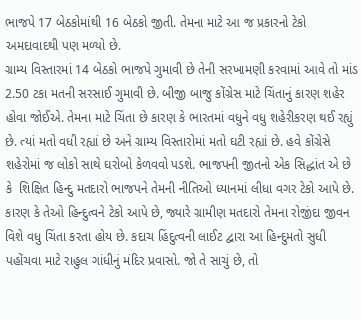ભાજપે 17 બેઠકોમાંથી 16 બેઠકો જીતી. તેમના માટે આ જ પ્રકારનો ટેકો અમદાવાદથી પણ મળ્યો છે.
ગ્રામ્ય વિસ્તારમાં 14 બેઠકો ભાજપે ગુમાવી છે તેની સરખામણી કરવામાં આવે તો માંડ 2.50 ટકા મતની સરસાઈ ગુમાવી છે. બીજી બાજુ કોંગ્રેસ માટે ચિંતાનું કારણ શહેર હોવા જોઈએ. તેમના માટે ચિંતા છે કારણ કે ભારતમાં વધુને વધુ શહેરીકરણ થઈ રહ્યું છે. ત્યાં મતો વધી રહ્યાં છે અને ગ્રામ્ય વિસ્તારોમાં મતો ઘટી રહ્યાં છે. હવે કોંગ્રેસે શહેરોમાં જ લોકો સાથે ઘરોબો કેળવવો પડશે. ભાજપની જીતનો એક સિદ્ધાંત એ છે કે  શિક્ષિત હિન્દુ મતદારો ભાજપને તેમની નીતિઓ ધ્યાનમાં લીધા વગર ટેકો આપે છે. કારણ કે તેઓ હિન્દુત્વને ટેકો આપે છે, જ્યારે ગ્રામીણ મતદારો તેમના રોજીંદા જીવન વિશે વધુ ચિંતા કરતા હોય છે. કદાચ હિંદુત્વની લાઈટ દ્વારા આ હિન્દુમતો સુધી પહોંચવા માટે રાહુલ ગાંધીનું મંદિર પ્રવાસો. જો તે સાચું છે, તો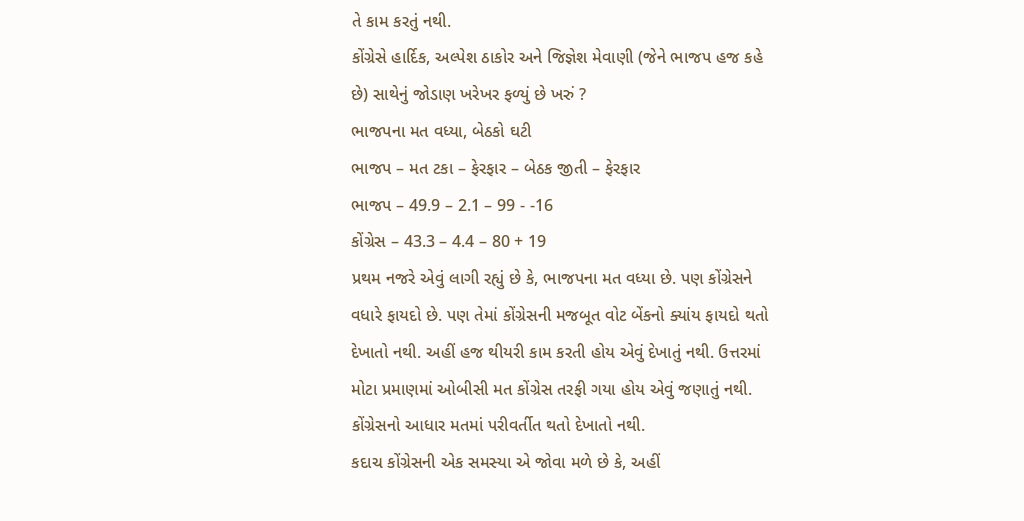તે કામ કરતું નથી.
કોંગ્રેસે હાર્દિક, અલ્પેશ ઠાકોર અને જિજ્ઞેશ મેવાણી (જેને ભાજપ હજ કહે છે) સાથેનું જોડાણ ખરેખર ફળ્યું છે ખરું ?
ભાજપના મત વધ્યા, બેઠકો ઘટી
ભાજપ – મત ટકા – ફેરફાર – બેઠક જીતી – ફેરફાર
ભાજપ – 49.9 – 2.1 – 99 - -16
કોંગ્રેસ – 43.3 – 4.4 – 80 + 19
પ્રથમ નજરે એવું લાગી રહ્યું છે કે, ભાજપના મત વધ્યા છે. પણ કોંગ્રેસને વધારે ફાયદો છે. પણ તેમાં કોંગ્રેસની મજબૂત વોટ બેંકનો ક્યાંય ફાયદો થતો દેખાતો નથી. અહીં હજ થીયરી કામ કરતી હોય એવું દેખાતું નથી. ઉત્તરમાં મોટા પ્રમાણમાં ઓબીસી મત કોંગ્રેસ તરફી ગયા હોય એવું જણાતું નથી. કોંગ્રેસનો આધાર મતમાં પરીવર્તીત થતો દેખાતો નથી.
કદાચ કોંગ્રેસની એક સમસ્યા એ જોવા મળે છે કે, અહીં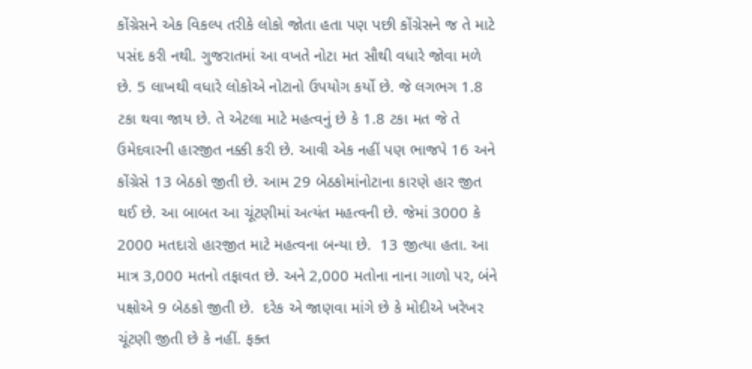કોંગ્રેસને એક વિકલ્પ તરીકે લોકો જોતા હતા પણ પછી કોંગ્રેસને જ તે માટે પસંદ કરી નથી. ગુજરાતમાં આ વખતે નોટા મત સૌથી વધારે જોવા મળે છે. 5 લાખથી વધારે લોકોએ નોટાનો ઉપયોગ કર્યો છે. જે લગભગ 1.8 ટકા થવા જાય છે. તે એટલા માટે મહત્વનું છે કે 1.8 ટકા મત જે તે ઉમેદવારની હારજીત નક્કી કરી છે. આવી એક નહીં પણ ભાજપે 16 અને કોંગ્રેસે 13 બેઠકો જીતી છે. આમ 29 બેઠકોમાંનોટાના કારણે હાર જીત થઈ છે. આ બાબત આ ચૂંટણીમાં અત્યંત મહત્વની છે. જેમાં 3000 કે 2000 મતદારો હારજીત માટે મહત્વના બન્યા છે.  13 જીત્યા હતા. આ માત્ર 3,000 મતનો તફાવત છે. અને 2,000 મતોના નાના ગાળો પર, બંને પક્ષોએ 9 બેઠકો જીતી છે.  દરેક એ જાણવા માંગે છે કે મોદીએ ખરેખર ચૂંટણી જીતી છે કે નહીં. ફક્ત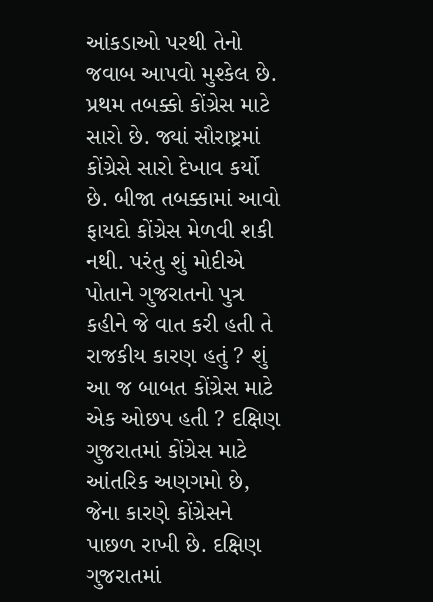આંકડાઓ પરથી તેનો જવાબ આપવો મુશ્કેલ છે.
પ્રથમ તબક્કો કોંગ્રેસ માટે સારો છે. જ્યાં સૌરાષ્ટ્રમાં કોંગ્રેસે સારો દેખાવ કર્યો છે. બીજા તબક્કામાં આવો ફાયદો કોંગ્રેસ મેળવી શકી નથી. પરંતુ શું મોદીએ પોતાને ગુજરાતનો પુત્ર કહીને જે વાત કરી હતી તે રાજકીય કારણ હતું ? શું આ જ બાબત કોંગ્રેસ માટે એક ઓછપ હતી ? દક્ષિણ ગુજરાતમાં કોંગ્રેસ માટે આંતરિક અણગમો છે, જેના કારણે કોંગ્રેસને પાછળ રાખી છે. દક્ષિણ ગુજરાતમાં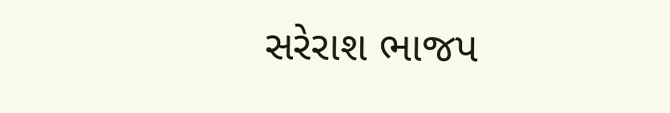સરેરાશ ભાજપ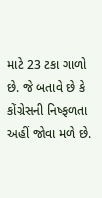માટે 23 ટકા ગાળો છે. જે બતાવે છે કે કોંગ્રેસની નિષ્ફળતા અહીં જોવા મળે છે.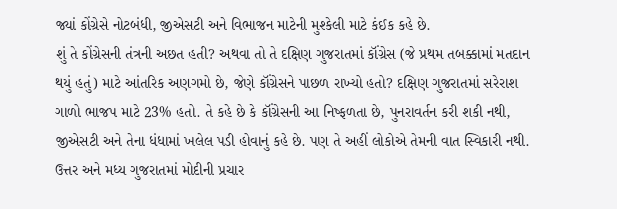જ્યાં કોંગ્રેસે નોટબંધી, જીએસટી અને વિભાજન માટેની મુશ્કેલી માટે કંઈક કહે છે.
શું તે કોંગ્રેસની તંત્રની અછત હતી? અથવા તો તે દક્ષિણ ગુજરાતમાં કૉંગ્રેસ (જે પ્રથમ તબક્કામાં મતદાન થયું હતું) માટે આંતરિક અણગમો છે, જેણે કૉંગ્રેસને પાછળ રાખ્યો હતો? દક્ષિણ ગુજરાતમાં સરેરાશ ગાળો ભાજપ માટે 23% હતો. તે કહે છે કે કૉંગ્રેસની આ નિષ્ફળતા છે, પુનરાવર્તન કરી શકી નથી, જીએસટી અને તેના ધંધામાં ખલેલ પડી હોવાનું કહે છે. પણ તે અહીં લોકોએ તેમની વાત સ્વિકારી નથી.
ઉત્તર અને મધ્ય ગુજરાતમાં મોદીની પ્રચાર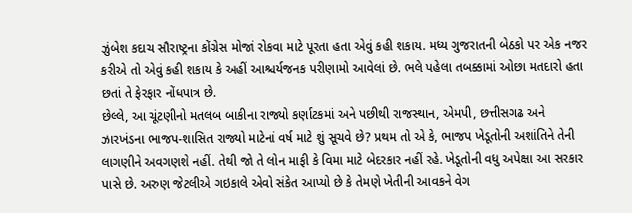ઝુંબેશ કદાચ સૌરાષ્ટ્રના કોંગ્રેસ મોજાં રોકવા માટે પૂરતા હતા એવું કહી શકાય. મધ્ય ગુજરાતની બેઠકો પર એક નજર કરીએ તો એવું કહી શકાય કે અહીં આશ્ચર્યજનક પરીણામો આવેલાં છે. ભલે પહેલા તબક્કામાં ઓછા મતદારો હતા છતાં તે ફેરફાર નોંધપાત્ર છે.
છેલ્લે, આ ચૂંટણીનો મતલબ બાકીના રાજ્યો કર્ણાટકમાં અને પછીથી રાજસ્થાન, એમપી, છત્તીસગઢ અને ઝારખંડના ભાજપ-શાસિત રાજ્યો માટેનાં વર્ષ માટે શું સૂચવે છે? પ્રથમ તો એ કે, ભાજપ ખેડૂતોની અશાંતિને તેની લાગણીને અવગણશે નહીં. તેથી જો તે લોન માફી કે વિમા માટે બેદરકાર નહીં રહે. ખેડૂતોની વધુ અપેક્ષા આ સરકાર પાસે છે. અરુણ જેટલીએ ગઇકાલે એવો સંકેત આપ્યો છે કે તેમણે ખેતીની આવકને વેગ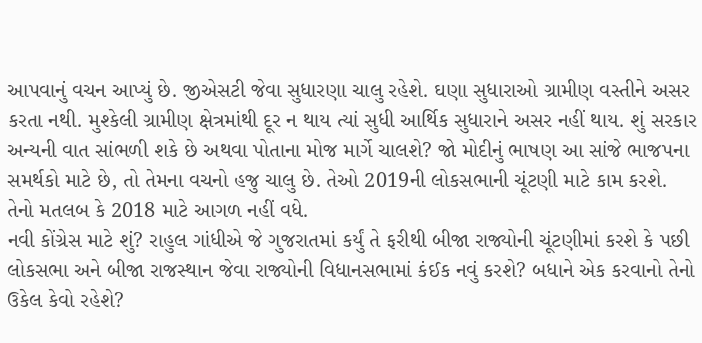આપવાનું વચન આપ્યું છે. જીએસટી જેવા સુધારણા ચાલુ રહેશે. ઘણા સુધારાઓ ગ્રામીણ વસ્તીને અસર કરતા નથી. મુશ્કેલી ગ્રામીણ ક્ષેત્રમાંથી દૂર ન થાય ત્યાં સુધી આર્થિક સુધારાને અસર નહીં થાય. શું સરકાર અન્યની વાત સાંભળી શકે છે અથવા પોતાના મોજ માર્ગે ચાલશે? જો મોદીનું ભાષણ આ સાંજે ભાજપના સમર્થકો માટે છે, તો તેમના વચનો હજુ ચાલુ છે. તેઓ 2019ની લોકસભાની ચૂંટણી માટે કામ કરશે. તેનો મતલબ કે 2018 માટે આગળ નહીં વધે.
નવી કોંગ્રેસ માટે શું? રાહુલ ગાંધીએ જે ગુજરાતમાં કર્યું તે ફરીથી બીજા રાજ્યોની ચૂંટણીમાં કરશે કે પછી લોકસભા અને બીજા રાજસ્થાન જેવા રાજ્યોની વિધાનસભામાં કંઈક નવું કરશે? બધાને એક કરવાનો તેનો ઉકેલ કેવો રહેશે?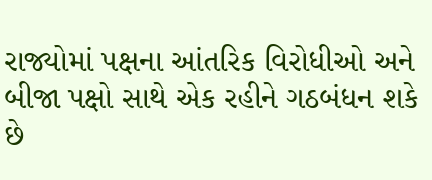રાજ્યોમાં પક્ષના આંતરિક વિરોધીઓ અને બીજા પક્ષો સાથે એક રહીને ગઠબંધન શકે છે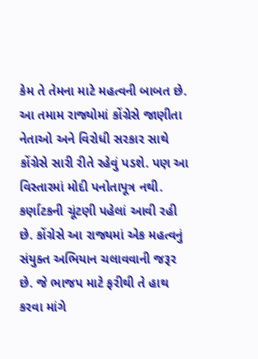કેમ તે તેમના માટે મહત્વની બાબત છે. આ તમામ રાજ્યોમાં કોંગ્રેસે જાણીતા નેતાઓ અને વિરોધી સરકાર સાથે કોંગ્રેસે સારી રીતે રહેવું પડશે. પણ આ વિસ્તારમાં મોદી પનોતાપૂત્ર નથી. કર્ણાટકની ચૂંટણી પહેલાં આવી રહી છે. કોંગ્રેસે આ રાજ્યમાં એક મહત્વનું સંયુક્ત અભિયાન ચલાવવાની જરૂર છે. જે ભાજપ માટે ફરીથી તે હાથ કરવા માંગે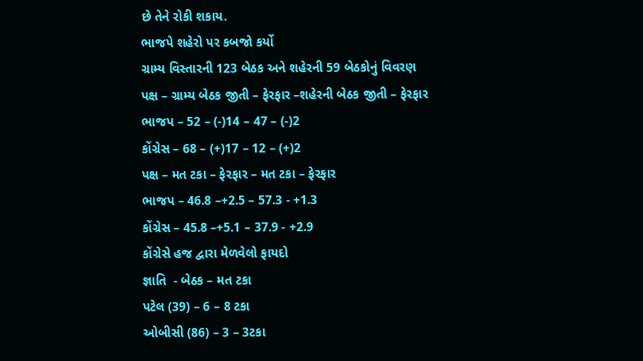છે તેને રોકી શકાય.
ભાજપે શહેરો પર કબજો કર્યો
ગ્રામ્ય વિસ્તારની 123 બેઠક અને શહેરની 59 બેઠકોનું વિવરણ
પક્ષ – ગ્રામ્ય બેઠક જીતી – ફેરફાર –શહેરની બેઠક જીતી – ફેરફાર
ભાજપ – 52 – (-)14 – 47 – (-)2
કોંગ્રેસ – 68 – (+)17 – 12 – (+)2
પક્ષ – મત ટકા – ફેરફાર – મત ટકા – ફેરફાર
ભાજપ – 46.8 –+2.5 – 57.3 - +1.3
કોંગ્રેસ – 45.8 –+5.1 – 37.9 - +2.9
કોંગ્રેસે હજ દ્વારા મેળવેલો ફાયદો
જ્ઞાતિ  - બેઠક – મત ટકા
પટેલ (39) – 6 – 8 ટકા
ઓબીસી (86) – 3 – 3ટકા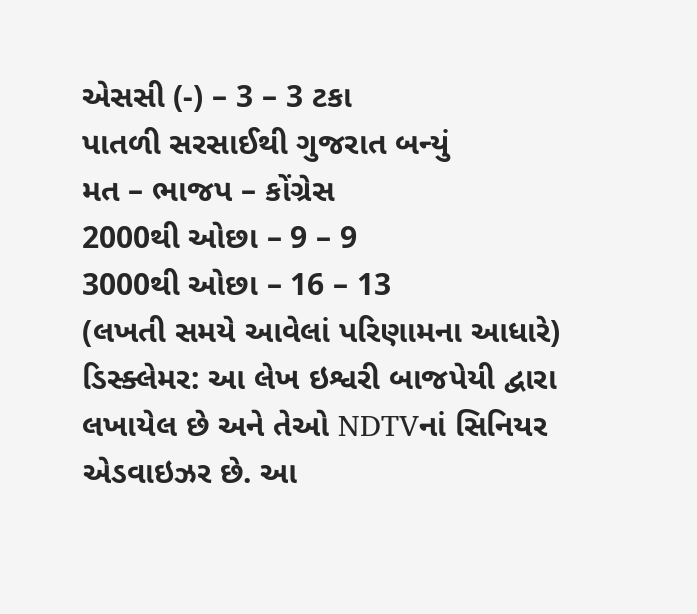એસસી (-) – 3 – 3 ટકા
પાતળી સરસાઈથી ગુજરાત બન્યું
મત – ભાજપ – કોંગ્રેસ
2000થી ઓછા – 9 – 9
3000થી ઓછા – 16 – 13
(લખતી સમયે આવેલાં પરિણામના આધારે)
ડિસ્ક્લેમર: આ લેખ ઇશ્વરી બાજપેયી દ્વારા લખાયેલ છે અને તેઓ NDTVનાં સિનિયર એડવાઇઝર છે. આ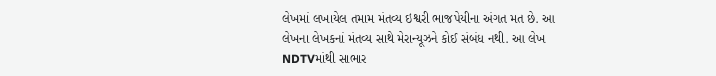લેખમાં લખાયેલ તમામ મંતવ્ય ઇશ્વરી ભાજપેયીના અંગત મત છે. આ લેખના લેખકનાં મંતવ્ય સાથે મેરાન્યૂઝને કોઈ સંબંધ નથી. આ લેખ NDTVમાંથી સાભાર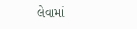લેવામાં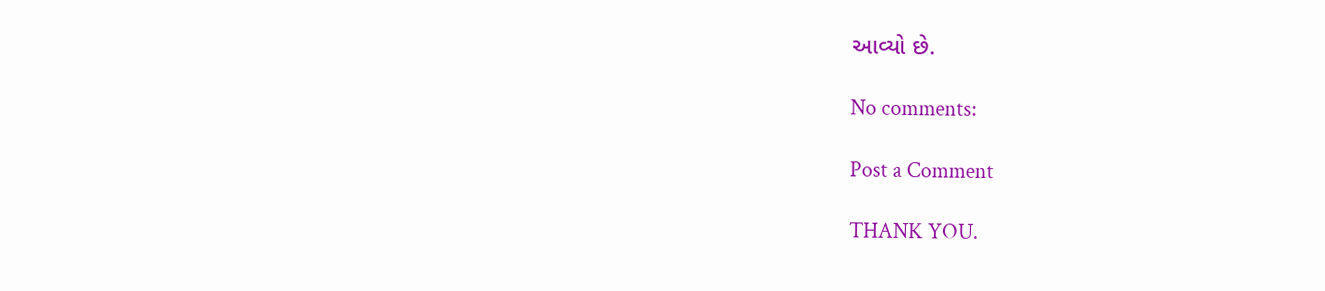આવ્યો છે.

No comments:

Post a Comment

THANK YOU.